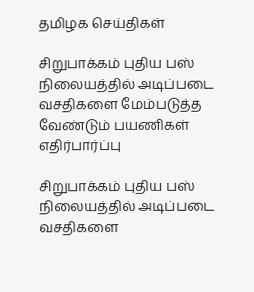தமிழக செய்திகள்

சிறுபாக்கம் புதிய பஸ் நிலையத்தில் அடிப்படை வசதிகளை மேம்படுத்த வேண்டும் பயணிகள் எதிர்பார்ப்பு

சிறுபாக்கம் புதிய பஸ் நிலையத்தில் அடிப்படை வசதிகளை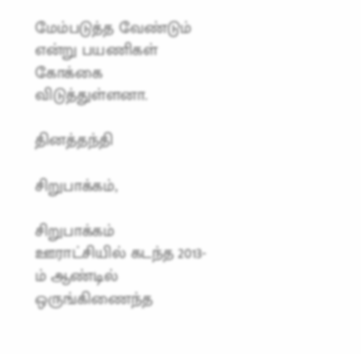மேம்படுத்த வேண்டும் என்று பயணிகள் கோக்கை விடுத்துள்ளனா.

தினத்தந்தி

சிறுபாக்கம்,

சிறுபாக்கம் ஊராட்சியில் கடந்த 2013-ம் ஆண்டில் ஒருங்கிணைந்த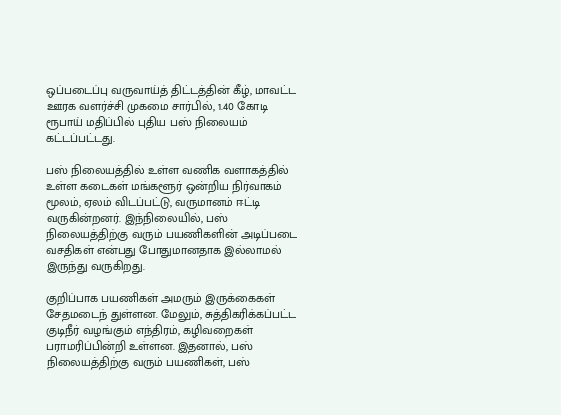ஒப்படைப்பு வருவாய்த் திட்டத்தின் கீழ், மாவட்ட ஊரக வளர்ச்சி முகமை சார்பில், 1.40 கோடி ரூபாய் மதிப்பில் புதிய பஸ் நிலையம் கட்டப்பட்டது.

பஸ் நிலையத்தில் உள்ள வணிக வளாகத்தில் உள்ள கடைகள் மங்களூர் ஒன்றிய நிர்வாகம் மூலம், ஏலம் விடப்பட்டு, வருமானம் ஈட்டி வருகின்றனர். இந்நிலையில், பஸ் நிலையத்திற்கு வரும் பயணிகளின் அடிப்படை வசதிகள் என்பது போதுமானதாக இல்லாமல் இருந்து வருகிறது.

குறிப்பாக பயணிகள் அமரும் இருக்கைகள் சேதமடைந் துள்ளன. மேலும், சுத்திகரிக்கப்பட்ட குடிநீர் வழங்கும் எந்திரம், கழிவறைகள் பராமரிப்பின்றி உள்ளன. இதனால், பஸ் நிலையத்திற்கு வரும் பயணிகள், பஸ்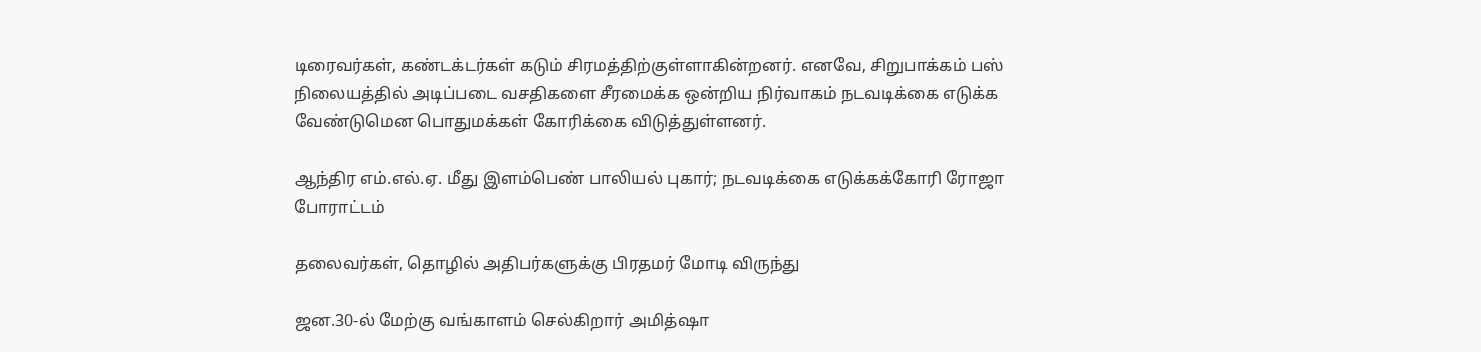டிரைவர்கள், கண்டக்டர்கள் கடும் சிரமத்திற்குள்ளாகின்றனர். எனவே, சிறுபாக்கம் பஸ் நிலையத்தில் அடிப்படை வசதிகளை சீரமைக்க ஒன்றிய நிர்வாகம் நடவடிக்கை எடுக்க வேண்டுமென பொதுமக்கள் கோரிக்கை விடுத்துள்ளனர்.

ஆந்திர எம்.எல்.ஏ. மீது இளம்பெண் பாலியல் புகார்; நடவடிக்கை எடுக்கக்கோரி ரோஜா போராட்டம்

தலைவர்கள், தொழில் அதிபர்களுக்கு பிரதமர் மோடி விருந்து

ஜன.30-ல் மேற்கு வங்காளம் செல்கிறார் அமித்ஷா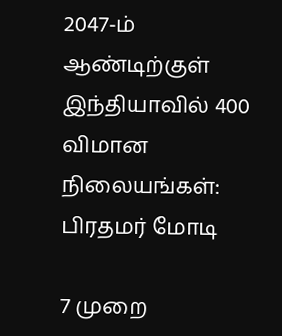2047-ம் ஆண்டிற்குள் இந்தியாவில் 400 விமான நிலையங்கள்: பிரதமர் மோடி

7 முறை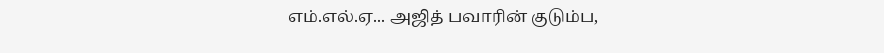எம்.எல்.ஏ... அஜித் பவாரின் குடும்ப,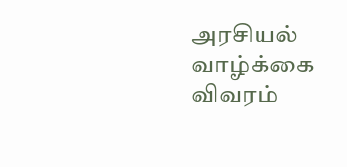அரசியல் வாழ்க்கை விவரம்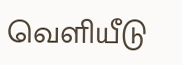வெளியீடு